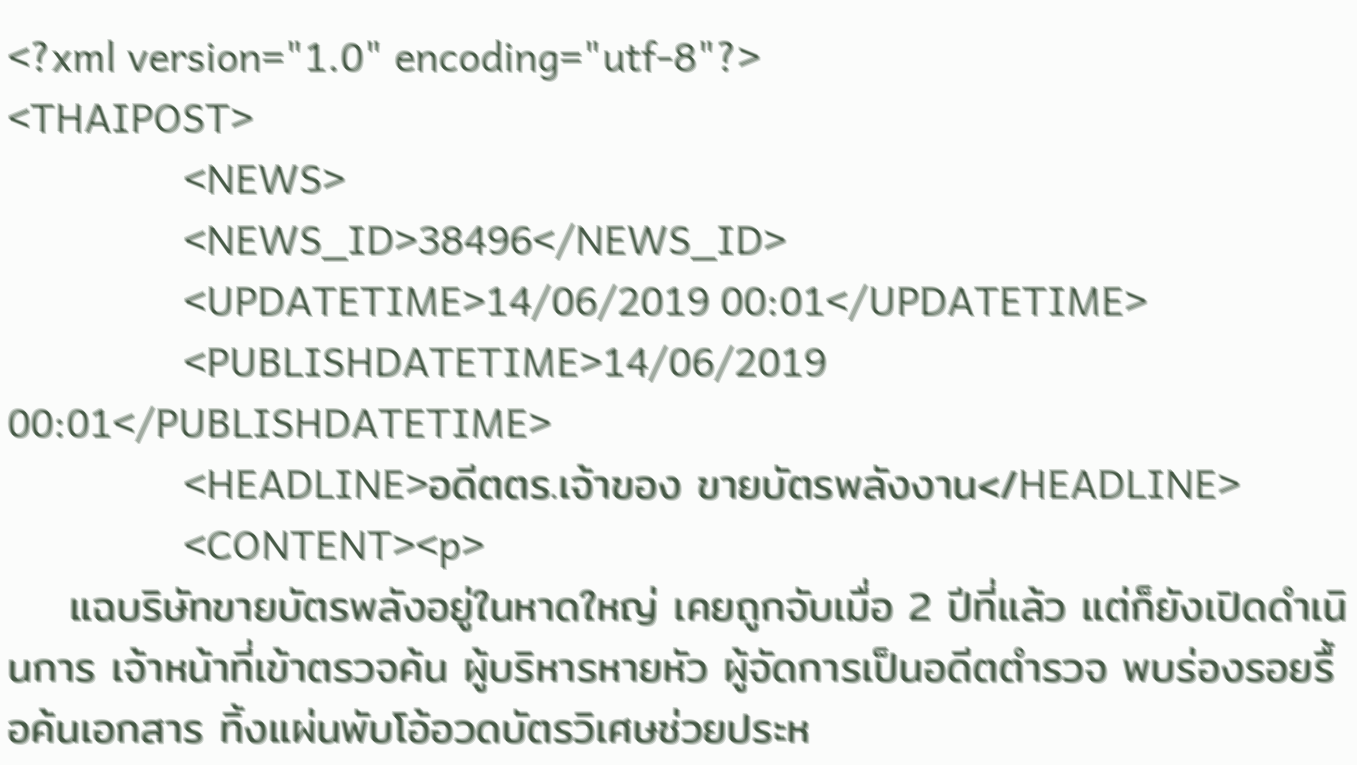<?xml version="1.0" encoding="utf-8"?>
<THAIPOST>
                <NEWS>
                <NEWS_ID>38496</NEWS_ID>
                <UPDATETIME>14/06/2019 00:01</UPDATETIME>
                <PUBLISHDATETIME>14/06/2019 00:01</PUBLISHDATETIME>
                <HEADLINE>อดีตตร.เจ้าของ ขายบัตรพลังงาน</HEADLINE>
                <CONTENT><p>
    แฉบริษัทขายบัตรพลังอยู่ในหาดใหญ่ เคยถูกจับเมื่อ 2 ปีที่แล้ว แต่ก็ยังเปิดดำเนินการ เจ้าหน้าที่เข้าตรวจค้น ผู้บริหารหายหัว ผู้จัดการเป็นอดีตตำรวจ พบร่องรอยรื้อค้นเอกสาร ทิ้งแผ่นพับโอ้อวดบัตรวิเศษช่วยประห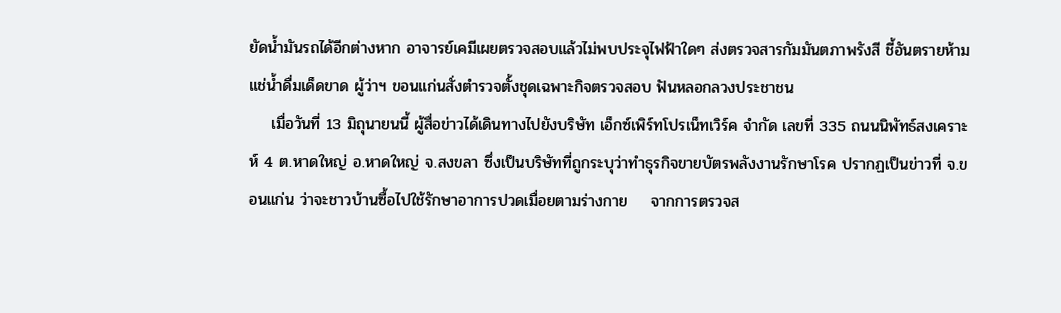ยัดน้ำมันรถได้อีกต่างหาก อาจารย์เคมีเผยตรวจสอบแล้วไม่พบประจุไฟฟ้าใดๆ ส่งตรวจสารกัมมันตภาพรังสี ชี้อันตรายห้ามแช่น้ำดื่มเด็ดขาด ผู้ว่าฯ ขอนแก่นสั่งตำรวจตั้งชุดเฉพาะกิจตรวจสอบ ฟันหลอกลวงประชาชน
    เมื่อวันที่ 13 มิถุนายนนี้ ผู้สื่อข่าวได้เดินทางไปยังบริษัท เอ็กซ์เพิร์ทโปรเน็ทเวิร์ค จำกัด เลขที่ 335 ถนนนิพัทธ์สงเคราะห์ 4 ต.หาดใหญ่ อ.หาดใหญ่ จ.สงขลา ซึ่งเป็นบริษัทที่ถูกระบุว่าทำธุรกิจขายบัตรพลังงานรักษาโรค ปรากฏเป็นข่าวที่ จ.ขอนแก่น ว่าจะชาวบ้านซื้อไปใช้รักษาอาการปวดเมื่อยตามร่างกาย    จากการตรวจส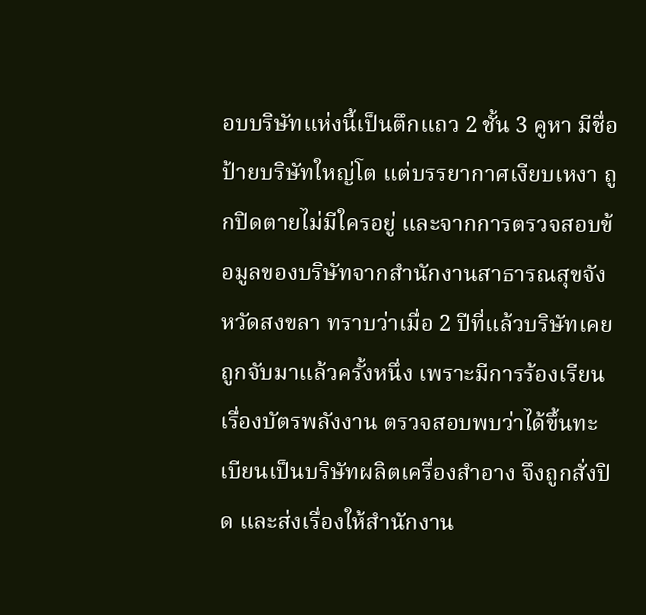อบบริษัทแห่งนี้เป็นตึกแถว 2 ชั้น 3 คูหา มีชื่อป้ายบริษัทใหญ่โต แต่บรรยากาศเงียบเหงา ถูกปิดตายไม่มีใครอยู่ และจากการตรวจสอบข้อมูลของบริษัทจากสำนักงานสาธารณสุขจังหวัดสงขลา ทราบว่าเมื่อ 2 ปีที่แล้วบริษัทเคยถูกจับมาแล้วครั้งหนึ่ง เพราะมีการร้องเรียนเรื่องบัตรพลังงาน ตรวจสอบพบว่าได้ขึ้นทะเบียนเป็นบริษัทผลิตเครื่องสำอาง จึงถูกสั่งปิด และส่งเรื่องให้สำนักงาน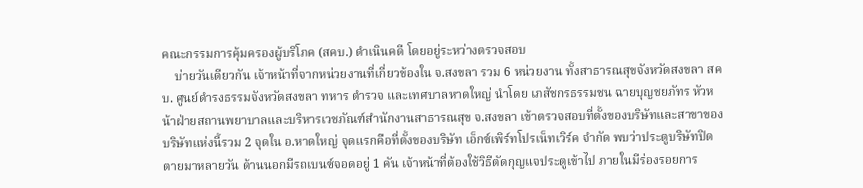คณะกรรมการคุ้มครองผู้บริโภค (สคบ.) ดำเนินคดี โดยอยู่ระหว่างตรวจสอบ
    บ่ายวันเดียวกัน เจ้าหน้าที่จากหน่วยงานที่เกี่ยวข้องใน จ.สงขลา รวม 6 หน่วยงาน ทั้งสาธารณสุขจังหวัดสงขลา สคบ. ศูนย์ดำรงธรรมจังหวัดสงขลา ทหาร ตำรวจ และเทศบาลหาดใหญ่ นำโดย เภสัชกรธรรมชน ฉายบุญชยภัทร หัวหน้าฝ่ายสถานพยาบาลและบริหารเวชภัณฑ์สำนักงานสาธารณสุข จ.สงขลา เข้าตรวจสอบที่ตั้งของบริษัทและสาขาของบริษัทแห่งนี้รวม 2 จุดใน อ.หาดใหญ่ จุดแรกคือที่ตั้งของบริษัท เอ็กซ์เพิร์ทโปรเน็ทเวิร์ค จำกัด พบว่าประตูบริษัทปิดตายมาหลายวัน ด้านนอกมีรถเบนซ์จอดอยู่ 1 คัน เจ้าหน้าที่ต้องใช้วิธีตัดกุญแจประตูเข้าไป ภายในมีร่องรอยการ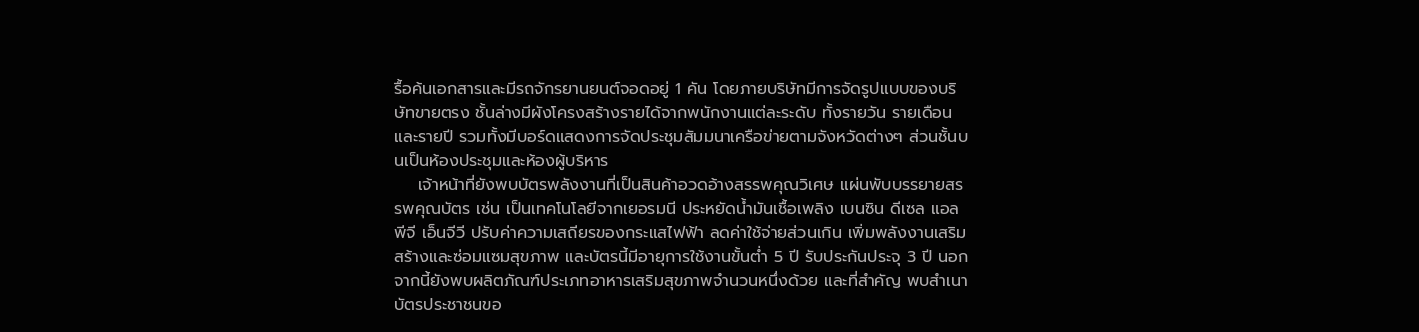รื้อค้นเอกสารและมีรถจักรยานยนต์จอดอยู่ 1 คัน โดยภายบริษัทมีการจัดรูปแบบของบริษัทขายตรง ชั้นล่างมีผังโครงสร้างรายได้จากพนักงานแต่ละระดับ ทั้งรายวัน รายเดือน และรายปี รวมทั้งมีบอร์ดแสดงการจัดประชุมสัมมนาเครือข่ายตามจังหวัดต่างๆ ส่วนชั้นบนเป็นห้องประชุมและห้องผู้บริหาร
    เจ้าหน้าที่ยังพบบัตรพลังงานที่เป็นสินค้าอวดอ้างสรรพคุณวิเศษ แผ่นพับบรรยายสรรพคุณบัตร เช่น เป็นเทคโนโลยีจากเยอรมนี ประหยัดน้ำมันเชื้อเพลิง เบนซิน ดีเซล แอลพีจี เอ็นจีวี ปรับค่าความเสถียรของกระแสไฟฟ้า ลดค่าใช้จ่ายส่วนเกิน เพิ่มพลังงานเสริมสร้างและซ่อมแซมสุขภาพ และบัตรนี้มีอายุการใช้งานขั้นต่ำ 5 ปี รับประกันประจุ 3 ปี นอกจากนี้ยังพบผลิตภัณฑ์ประเภทอาหารเสริมสุขภาพจำนวนหนึ่งด้วย และที่สำคัญ พบสำเนาบัตรประชาชนขอ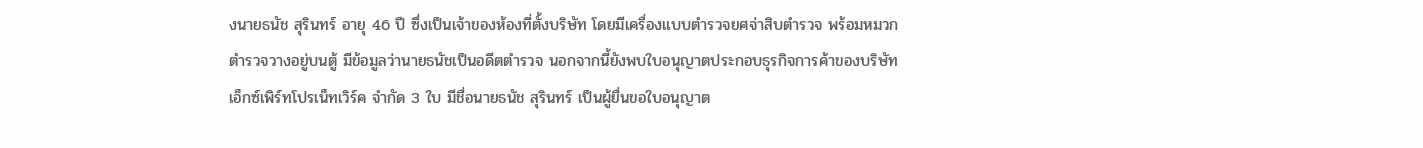งนายธนัช สุรินทร์ อายุ 46 ปี ซึ่งเป็นเจ้าของห้องที่ตั้งบริษัท โดยมีเครื่องแบบตำรวจยศจ่าสิบตำรวจ พร้อมหมวกตำรวจวางอยู่บนตู้ มีข้อมูลว่านายธนัชเป็นอดีตตำรวจ นอกจากนี้ยังพบใบอนุญาตประกอบธุรกิจการค้าของบริษัท เอ็กซ์เพิร์ทโปรเน็ทเวิร์ค จำกัด 3 ใบ มีชื่อนายธนัช สุรินทร์ เป็นผู้ยื่นขอใบอนุญาต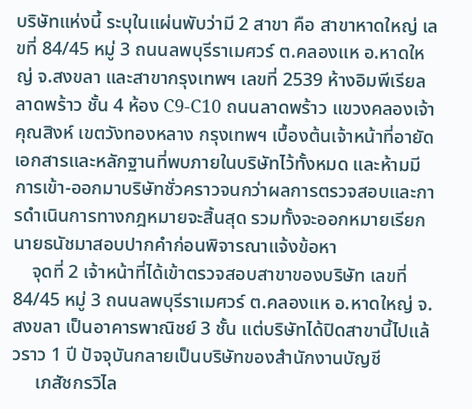บริษัทแห่งนี้ ระบุในแผ่นพับว่ามี 2 สาขา คือ สาขาหาดใหญ่ เลขที่ 84/45 หมู่ 3 ถนนลพบุรีราเมศวร์ ต.คลองแห อ.หาดใหญ่ จ.สงขลา และสาขากรุงเทพฯ เลขที่ 2539 ห้างอิมพีเรียลลาดพร้าว ชั้น 4 ห้อง C9-C10 ถนนลาดพร้าว แขวงคลองเจ้าคุณสิงห์ เขตวังทองหลาง กรุงเทพฯ เบื้องต้นเจ้าหน้าที่อายัดเอกสารและหลักฐานที่พบภายในบริษัทไว้ทั้งหมด และห้ามมีการเข้า-ออกมาบริษัทชั่วคราวจนกว่าผลการตรวจสอบและการดำเนินการทางกฎหมายจะสิ้นสุด รวมทั้งจะออกหมายเรียกนายธนัชมาสอบปากคำก่อนพิจารณาแจ้งข้อหา
    จุดที่ 2 เจ้าหน้าที่ได้เข้าตรวจสอบสาขาของบริษัท เลขที่ 84/45 หมู่ 3 ถนนลพบุรีราเมศวร์ ต.คลองแห อ.หาดใหญ่ จ.สงขลา เป็นอาคารพาณิชย์ 3 ชั้น แต่บริษัทได้ปิดสาขานี้ไปแล้วราว 1 ปี ปัจจุบันกลายเป็นบริษัทของสำนักงานบัญชี
     เภสัชกรวิไล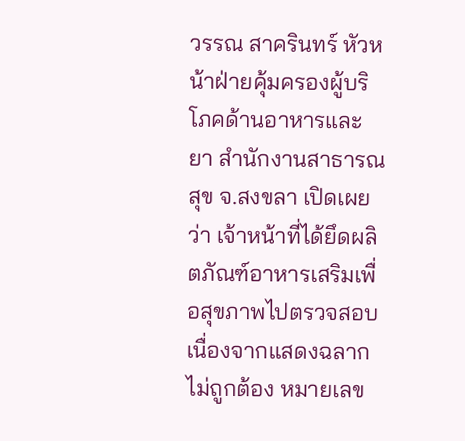วรรณ สาครินทร์ หัวหน้าฝ่ายคุ้มครองผู้บริโภคด้านอาหารและยา สำนักงานสาธารณสุข จ.สงขลา เปิดเผยว่า เจ้าหน้าที่ได้ยึดผลิตภัณฑ์อาหารเสริมเพื่อสุขภาพไปตรวจสอบ เนื่องจากแสดงฉลากไม่ถูกต้อง หมายเลข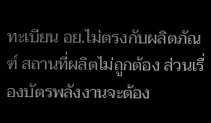ทะเบียน อย.ไม่ตรงกับผลิตภัณฑ์ สถานที่ผลิตไม่ถูกต้อง ส่วนเรื่องบัตรพลังงานจะต้อง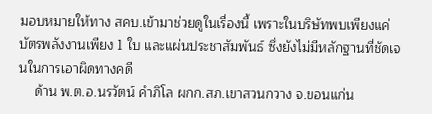มอบหมายให้ทาง สคบ.เข้ามาช่วยดูในเรื่องนี้ เพราะในบริษัทพบเพียงแค่บัตรพลังงานเพียง 1 ใบ และแผ่นประชาสัมพันธ์ ซึ่งยังไม่มีหลักฐานที่ชัดเจนในการเอาผิดทางคดี
    ด้าน พ.ต.อ.นรวัตน์ คำภิโล ผกก.สภ.เขาสวนกวาง จ.ขอนแก่น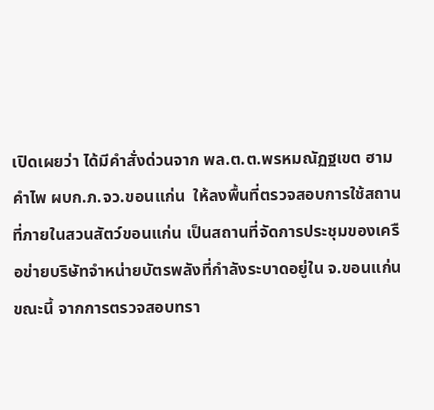เปิดเผยว่า ได้มีคำสั่งด่วนจาก พล.ต.ต.พรหมณัฏฐเขต ฮามคำไพ ผบก.ภ.จว.ขอนแก่น  ให้ลงพื้นที่ตรวจสอบการใช้สถานที่ภายในสวนสัตว์ขอนแก่น เป็นสถานที่จัดการประชุมของเครือข่ายบริษัทจำหน่ายบัตรพลังที่กำลังระบาดอยู่ใน จ.ขอนแก่นขณะนี้ จากการตรวจสอบทรา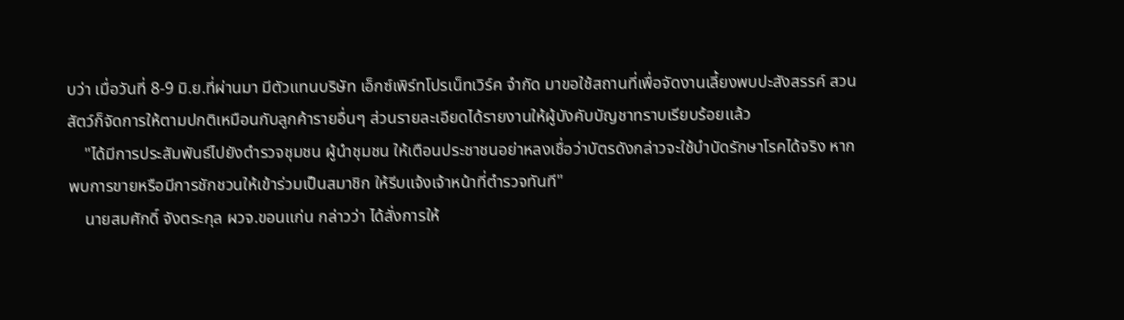บว่า เมื่อวันที่ 8-9 มิ.ย.ที่ผ่านมา มีตัวแทนบริษัท เอ็กซ์เพิร์ทโปรเน็ทเวิร์ค จำกัด มาขอใช้สถานที่เพื่อจัดงานเลี้ยงพบปะสังสรรค์ สวนสัตว์ก็จัดการให้ตามปกติเหมือนกับลูกค้ารายอื่นๆ ส่วนรายละเอียดได้รายงานให้ผู้บังคับบัญชาทราบเรียบร้อยแล้ว
    "ได้มีการประสัมพันธ์ไปยังตำรวจชุมชน ผู้นำชุมชน ให้เตือนประชาชนอย่าหลงเชื่อว่าบัตรดังกล่าวจะใช้บำบัดรักษาโรคได้จริง หากพบการขายหรือมีการชักชวนให้เข้าร่วมเป็นสมาชิก ให้รีบแจ้งเจ้าหน้าที่ตำรวจทันที"
    นายสมศักดิ์ จังตระกุล ผวจ.ขอนแก่น กล่าวว่า ได้สั่งการให้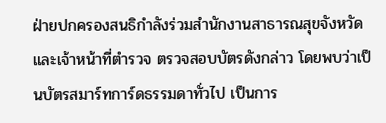ฝ่ายปกครองสนธิกำลังร่วมสำนักงานสาธารณสุขจังหวัด และเจ้าหน้าที่ตำรวจ ตรวจสอบบัตรดังกล่าว โดยพบว่าเป็นบัตรสมาร์ทการ์ดธรรมดาทั่วไป เป็นการ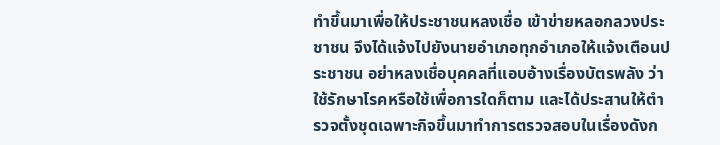ทำขึ้นมาเพื่อให้ประชาชนหลงเชื่อ เข้าข่ายหลอกลวงประชาชน จึงได้แจ้งไปยังนายอำเภอทุกอำเภอให้แจ้งเตือนประชาชน อย่าหลงเชื่อบุคคลที่แอบอ้างเรื่องบัตรพลัง ว่าใช้รักษาโรคหรือใช้เพื่อการใดก็ตาม และได้ประสานให้ตำรวจตั้งชุดเฉพาะกิจขึ้นมาทำการตรวจสอบในเรื่องดังก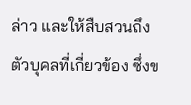ล่าว และให้สืบสวนถึงตัวบุคลที่เกี่ยวข้อง ซึ่งข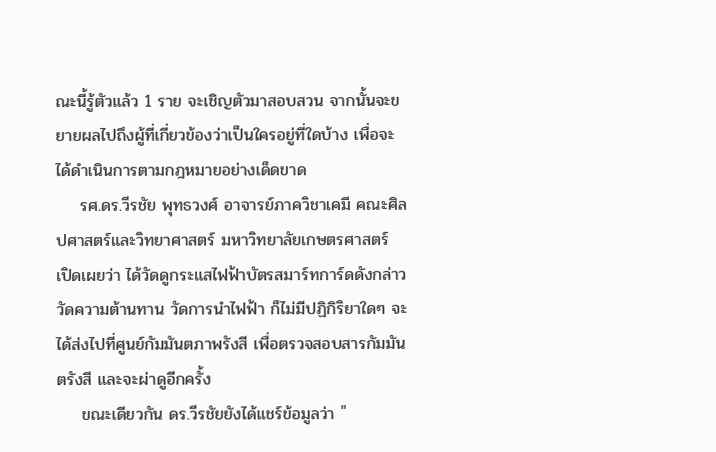ณะนี้รู้ตัวแล้ว 1 ราย จะเชิญตัวมาสอบสวน จากนั้นจะขยายผลไปถึงผู้ที่เกี่ยวข้องว่าเป็นใครอยู่ที่ใดบ้าง เพื่อจะได้ดำเนินการตามกฎหมายอย่างเด็ดขาด
    รศ.ดร.วีรชัย พุทธวงศ์ อาจารย์ภาควิชาเคมี คณะศิลปศาสตร์และวิทยาศาสตร์ มหาวิทยาลัยเกษตรศาสตร์ เปิดเผยว่า ได้วัดดูกระแสไฟฟ้าบัตรสมาร์ทการ์ดดังกล่าว วัดความต้านทาน วัดการนำไฟฟ้า ก็ไม่มีปฏิกิริยาใดๆ จะได้ส่งไปที่ศูนย์กัมมันตภาพรังสี เพื่อตรวจสอบสารกัมมันตรังสี และจะผ่าดูอีกครั้ง
    ขณะเดียวกัน ดร.วีรชัยยังได้แชร์ข้อมูลว่า "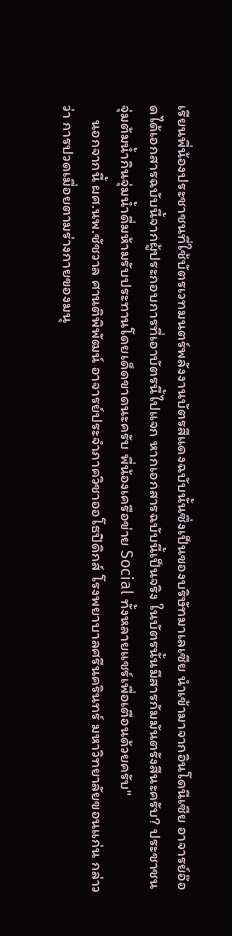เรียนพี่น้องประชาชนที่ใช้บัตรเวทมนตร์พลังงานบัตรสีแดงฉบับนั้นซึ่งเป็นของบริษัทมาเลเซีย นำเข้ามาจากอินโดนีเซีย อาจารย์อ๊อดได้เอกสารฉบับนี้จากผู้ประกอบการที่เอาบัตรนี้ไปแจก หากเอกสารฉบับนี้เป็นจริง ในบัตรนั้นมีสารกัมมันตรังสีนะครับ? ประชาชนจุ่มต้มน้ำกินจุ่มน้ำดื่มห้ามรับประทานโดยเด็ดขาดนะครับ พี่น้องเครือข่าย Social ทั้งหลายแชร์เพื่อเตือนด้วยครับ"
    นอกจากนี้ ผศ.นพ.ชัชวาล ศานติพิพัฒน์ อาจารย์ประจำภาควิชาออโธปิดิกส์ โรงพยาบาลศรีนครินทร์ มหาวิทยาลัยขอนแก่น กล่าวว่า การปวดเมื่อยตามร่างกายของมนุ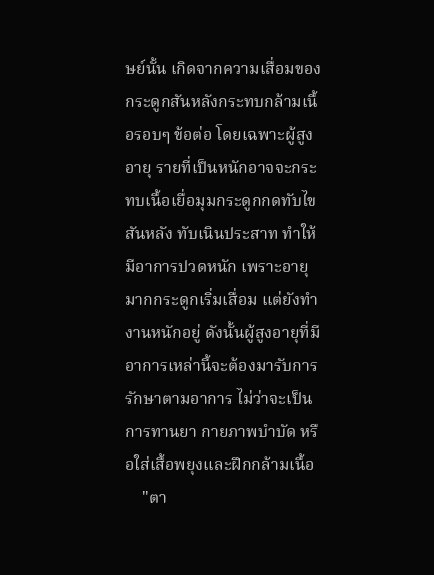ษย์นั้น เกิดจากความเสื่อมของกระดูกสันหลังกระทบกล้ามเนื้อรอบๆ ข้อต่อ โดยเฉพาะผู้สูงอายุ รายที่เป็นหนักอาจจะกระทบเนื้อเยื่อมุมกระดูกกดทับไขสันหลัง ทับเนินประสาท ทำให้มีอาการปวดหนัก เพราะอายุมากกระดูกเริ่มเสื่อม แต่ยังทำงานหนักอยู่ ดังนั้นผู้สูงอายุที่มีอาการเหล่านี้จะต้องมารับการรักษาตามอาการ ไม่ว่าจะเป็นการทานยา กายภาพบำบัด หรือใส่เสื้อพยุงและฝึกกล้ามเนื้อ
    "ตา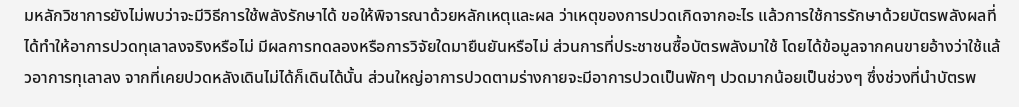มหลักวิชาการยังไม่พบว่าจะมีวิธีการใช้พลังรักษาได้ ขอให้พิจารณาด้วยหลักเหตุและผล ว่าเหตุของการปวดเกิดจากอะไร แล้วการใช้การรักษาด้วยบัตรพลังผลที่ได้ทำให้อาการปวดทุเลาลงจริงหรือไม่ มีผลการทดลองหรือการวิจัยใดมายืนยันหรือไม่ ส่วนการที่ประชาชนซื้อบัตรพลังมาใช้ โดยได้ข้อมูลจากคนขายอ้างว่าใช้แล้วอาการทุเลาลง จากที่เคยปวดหลังเดินไม่ได้ก็เดินได้นั้น ส่วนใหญ่อาการปวดตามร่างกายจะมีอาการปวดเป็นพักๆ ปวดมากน้อยเป็นช่วงๆ ซึ่งช่วงที่นำบัตรพ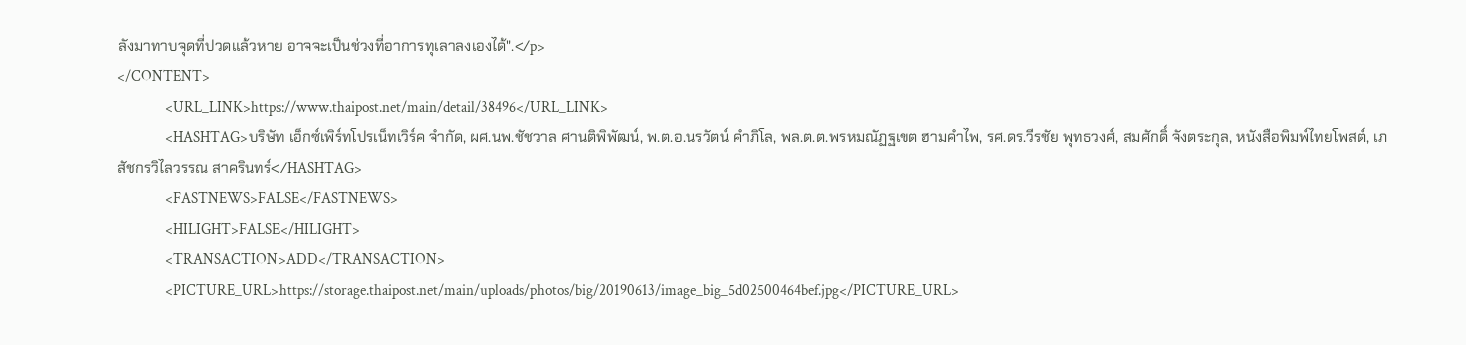ลังมาทาบจุดที่ปวดแล้วหาย อาจจะเป็นช่วงที่อาการทุเลาลงเองได้".</p>
</CONTENT>
                <URL_LINK>https://www.thaipost.net/main/detail/38496</URL_LINK>
                <HASHTAG>บริษัท เอ็กซ์เพิร์ทโปรเน็ทเวิร์ค จำกัด, ผศ.นพ.ชัชวาล ศานติพิพัฒน์, พ.ต.อ.นรวัตน์ คำภิโล, พล.ต.ต.พรหมณัฏฐเขต ฮามคำไพ, รศ.ดร.วีรชัย พุทธวงศ์, สมศักดิ์ จังตระกุล, หนังสือพิมพ์ไทยโพสต์, เภสัชกรวิไลวรรณ สาครินทร์</HASHTAG>
                <FASTNEWS>FALSE</FASTNEWS>
                <HILIGHT>FALSE</HILIGHT>
                <TRANSACTION>ADD</TRANSACTION>
                <PICTURE_URL>https://storage.thaipost.net/main/uploads/photos/big/20190613/image_big_5d02500464bef.jpg</PICTURE_URL>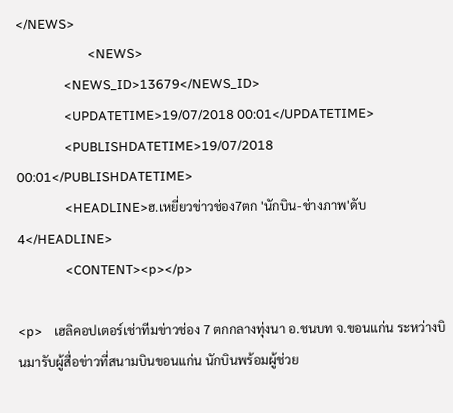</NEWS>
                        <NEWS>
                <NEWS_ID>13679</NEWS_ID>
                <UPDATETIME>19/07/2018 00:01</UPDATETIME>
                <PUBLISHDATETIME>19/07/2018 00:01</PUBLISHDATETIME>
                <HEADLINE>ฮ.เหยี่ยวข่าวช่อง7ตก 'นักบิน-ช่างภาพ'ดับ4</HEADLINE>
                <CONTENT><p></p>

<p>    เฮลิคอปเตอร์เช่าทีมข่าวช่อง 7 ตกกลางทุ่งนา อ.ชนบท จ.ขอนแก่น ระหว่างบินมารับผู้สื่อข่าวที่สนามบินขอนแก่น นักบินพร้อมผู้ช่วย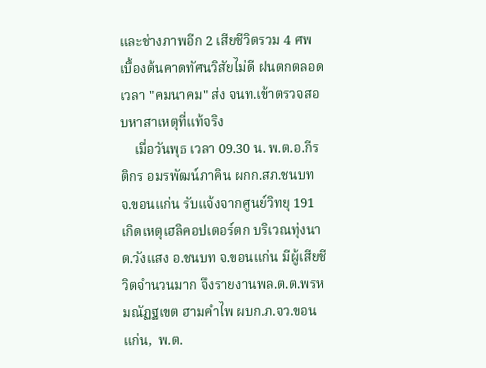และช่างภาพอีก 2 เสียชีวิตรวม 4 ศพ เบื้องต้นคาดทัศนวิสัยไม่ดี ฝนตกตลอดเวลา "คมนาคม" ส่ง จนท.เข้าตรวจสอบหาสาเหตุที่แท้จริง
    เมื่อวันพุธ เวลา 09.30 น. พ.ต.อ.กีรติกร อมรพัฒน์ภาคิน ผกก.สภ.ชนบท จ.ขอนแก่น รับแจ้งจากศูนย์วิทยุ 191 เกิดเหตุเฮลิคอปเตอร์ตก บริเวณทุ่งนา ต.วังแสง อ.ชนบท จ.ขอนแก่น มีผู้เสียชีวิตจำนวนมาก จึงรายงานพล.ต.ต.พรหมณัฏฐเขต ฮามคำไพ ผบก.ภ.จว.ขอนแก่น,  พ.ต.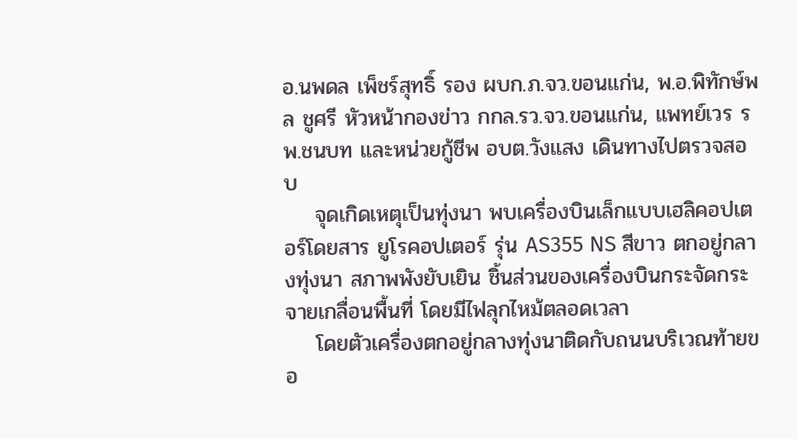อ.นพดล เพ็ชร์สุทธิ์ รอง ผบก.ภ.จว.ขอนแก่น, พ.อ.พิทักษ์พล ชูศรี หัวหน้ากองข่าว กกล.รว.จว.ขอนแก่น, แพทย์เวร รพ.ชนบท และหน่วยกู้ชีพ อบต.วังแสง เดินทางไปตรวจสอบ
    จุดเกิดเหตุเป็นทุ่งนา พบเครื่องบินเล็กแบบเฮลิคอปเตอร์โดยสาร ยูโรคอปเตอร์ รุ่น AS355 NS สีขาว ตกอยู่กลางทุ่งนา สภาพพังยับเยิน ชิ้นส่วนของเครื่องบินกระจัดกระจายเกลื่อนพื้นที่ โดยมีไฟลุกไหม้ตลอดเวลา
    โดยตัวเครื่องตกอยู่กลางทุ่งนาติดกับถนนบริเวณท้ายขอ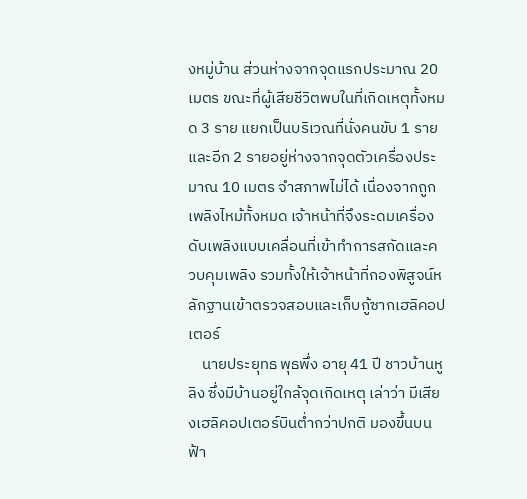งหมู่บ้าน ส่วนห่างจากจุดแรกประมาณ 20 เมตร ขณะที่ผู้เสียชีวิตพบในที่เกิดเหตุทั้งหมด 3 ราย แยกเป็นบริเวณที่นั่งคนขับ 1 ราย และอีก 2 รายอยู่ห่างจากจุดตัวเครื่องประมาณ 10 เมตร จำสภาพไม่ได้ เนื่องจากถูกเพลิงไหม้ทั้งหมด เจ้าหน้าที่จึงระดมเครื่องดับเพลิงแบบเคลื่อนที่เข้าทำการสกัดและควบคุมเพลิง รวมทั้งให้เจ้าหน้าที่กองพิสูจน์หลักฐานเข้าตรวจสอบและเก็บกู้ซากเฮลิคอปเตอร์
    นายประยุทธ พุธพึ่ง อายุ 41 ปี ชาวบ้านหูลิง ซึ่งมีบ้านอยู่ใกล้จุดเกิดเหตุ เล่าว่า มีเสียงเฮลิคอปเตอร์บินต่ำกว่าปกติ มองขึ้นบนฟ้า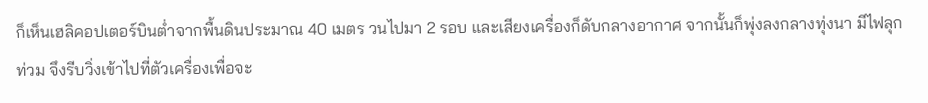ก็เห็นเฮลิคอปเตอร์บินต่ำจากพื้นดินประมาณ 40 เมตร วนไปมา 2 รอบ และเสียงเครื่องก็ดับกลางอากาศ จากนั้นก็พุ่งลงกลางทุ่งนา มีไฟลุกท่วม จึงรีบวิ่งเข้าไปที่ตัวเครื่องเพื่อจะ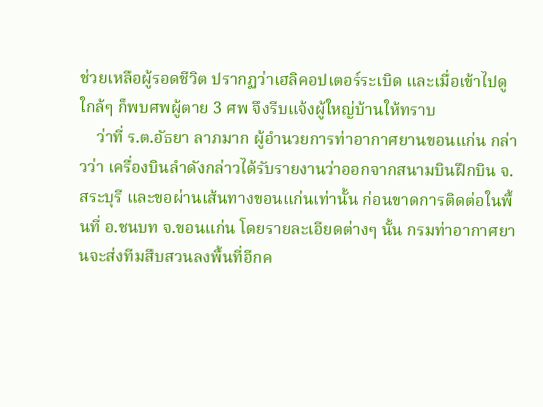ช่วยเหลือผู้รอดชีวิต ปรากฏว่าเฮลิคอปเตอร์ระเบิด และเมื่อเข้าไปดูใกล้ๆ ก็พบศพผู้ตาย 3 ศพ จึงรีบแจ้งผู้ใหญ่บ้านให้ทราบ
    ว่าที่ ร.ต.อัธยา ลาภมาก ผู้อำนวยการท่าอากาศยานขอนแก่น กล่าวว่า เครื่องบินลำดังกล่าวได้รับรายงานว่าออกจากสนามบินฝึกบิน จ.สระบุรี และขอผ่านเส้นทางขอนแก่นเท่านั้น ก่อนขาดการติดต่อในพื้นที่ อ.ชนบท จ.ขอนแก่น โดยรายละเอียดต่างๆ นั้น กรมท่าอากาศยานจะส่งทีมสืบสวนลงพื้นที่อีกค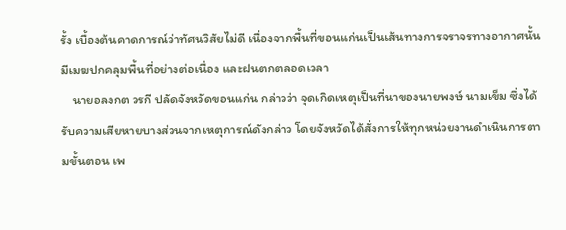รั้ง เบื้องต้นคาดการณ์ว่าทัศนวิสัยไม่ดี เนื่องจากพื้นที่ขอนแก่นเป็นเส้นทางการจราจรทางอากาศนั้นมีเมฆปกคลุมพื้นที่อย่างต่อเนื่อง และฝนตกตลอดเวลา
    นายอลงกต วรกี ปลัดจังหวัดขอนแก่น กล่าวว่า จุดเกิดเหตุเป็นที่นาของนายพงษ์ นามเข็ม ซึ่งได้รับความเสียหายบางส่วนจากเหตุการณ์ดังกล่าว โดยจังหวัดได้สั่งการให้ทุกหน่วยงานดำเนินการตามขั้นตอน เพ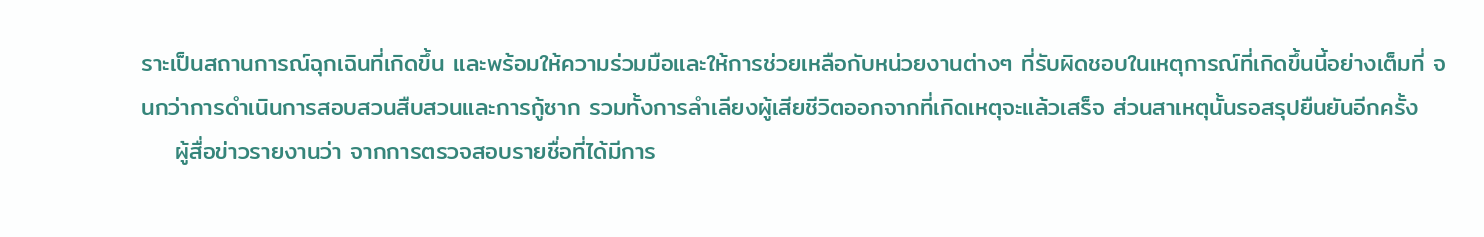ราะเป็นสถานการณ์ฉุกเฉินที่เกิดขึ้น และพร้อมให้ความร่วมมือและให้การช่วยเหลือกับหน่วยงานต่างๆ ที่รับผิดชอบในเหตุการณ์ที่เกิดขึ้นนี้อย่างเต็มที่ จนกว่าการดำเนินการสอบสวนสืบสวนและการกู้ซาก รวมทั้งการลำเลียงผู้เสียชีวิตออกจากที่เกิดเหตุจะแล้วเสร็จ ส่วนสาเหตุนั้นรอสรุปยืนยันอีกครั้ง
    ผู้สื่อข่าวรายงานว่า จากการตรวจสอบรายชื่อที่ได้มีการ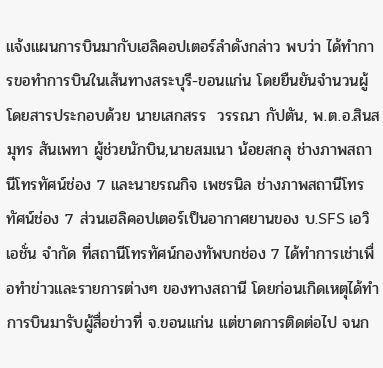แจ้งแผนการบินมากับเฮลิคอปเตอร์ลำดังกล่าว พบว่า ได้ทำการขอทำการบินในเส้นทางสระบุรี-ขอนแก่น โดยยืนยันจำนวนผู้โดยสารประกอบด้วย นายเสกสรร  วรรณา กัปตัน, พ.ต.อ.สินสมุทร สันเพทา ผู้ช่วยนักบิน,นายสมเนา น้อยสกลุ ช่างภาพสถานีโทรทัศน์ช่อง 7 และนายรณกิจ เพชรนิล ช่างภาพสถานีโทรทัศน์ช่อง 7 ส่วนเฮลิคอปเตอร์เป็นอากาศยานของ บ.SFS เอวิเอชั่น จำกัด ที่สถานีโทรทัศน์กองทัพบกช่อง 7 ได้ทำการเช่าเพื่อทำข่าวและรายการต่างๆ ของทางสถานี โดยก่อนเกิดเหตุได้ทำการบินมารับผู้สื่อข่าวที่ จ.ขอนแก่น แต่ขาดการติดต่อไป จนก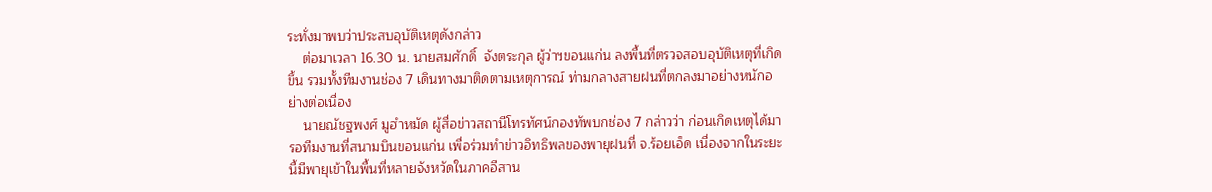ระทั่งมาพบว่าประสบอุบัติเหตุดังกล่าว
    ต่อมาเวลา 16.30 น. นายสมศักดิ์  จังตระกุล ผู้ว่าฯขอนแก่น ลงพื้นที่ตรวจสอบอุบัติเหตุที่เกิดขึ้น รวมทั้งทีมงานช่อง 7 เดินทางมาติดตามเหตุการณ์ ท่ามกลางสายฝนที่ตกลงมาอย่างหนักอย่างต่อเนื่อง
    นายณัชฐพงศ์ มูฮำหมัด ผู้สื่อข่าวสถานีโทรทัศน์กองทัพบกช่อง 7 กล่าวว่า ก่อนเกิดเหตุได้มารอทีมงานที่สนามบินขอนแก่น เพื่อร่วมทำข่าวอิทธิพลของพายุฝนที่ จ.ร้อยเอ็ด เนื่องจากในระยะนี้มีพายุเข้าในพื้นที่หลายจังหวัดในภาคอีสาน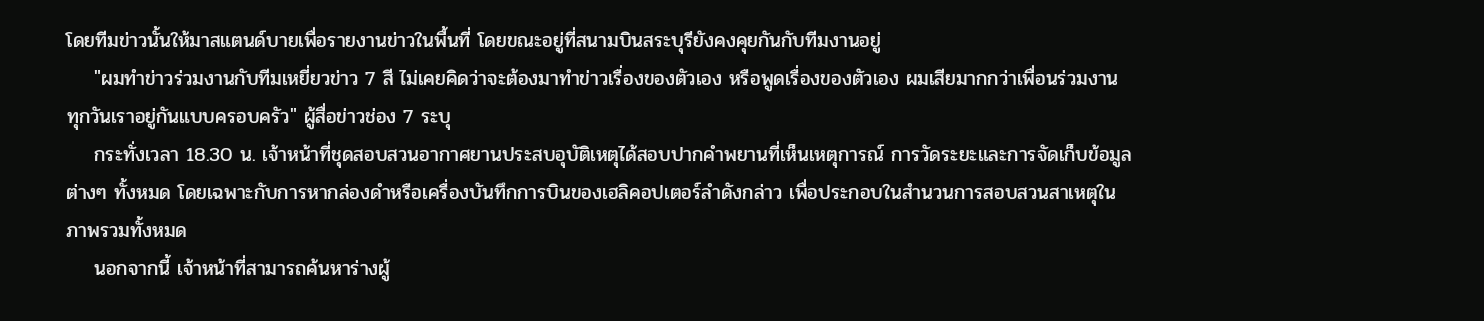โดยทีมข่าวนั้นให้มาสแตนด์บายเพื่อรายงานข่าวในพื้นที่ โดยขณะอยู่ที่สนามบินสระบุรียังคงคุยกันกับทีมงานอยู่
    "ผมทำข่าวร่วมงานกับทีมเหยี่ยวข่าว 7 สี ไม่เคยคิดว่าจะต้องมาทำข่าวเรื่องของตัวเอง หรือพูดเรื่องของตัวเอง ผมเสียมากกว่าเพื่อนร่วมงาน ทุกวันเราอยู่กันแบบครอบครัว" ผู้สื่อข่าวช่อง 7 ระบุ
    กระทั่งเวลา 18.30 น. เจ้าหน้าที่ชุดสอบสวนอากาศยานประสบอุบัติเหตุได้สอบปากคำพยานที่เห็นเหตุการณ์ การวัดระยะและการจัดเก็บข้อมูลต่างๆ ทั้งหมด โดยเฉพาะกับการหากล่องดำหรือเครื่องบันทึกการบินของเฮลิคอปเตอร์ลำดังกล่าว เพื่อประกอบในสำนวนการสอบสวนสาเหตุในภาพรวมทั้งหมด
    นอกจากนี้ เจ้าหน้าที่สามารถค้นหาร่างผู้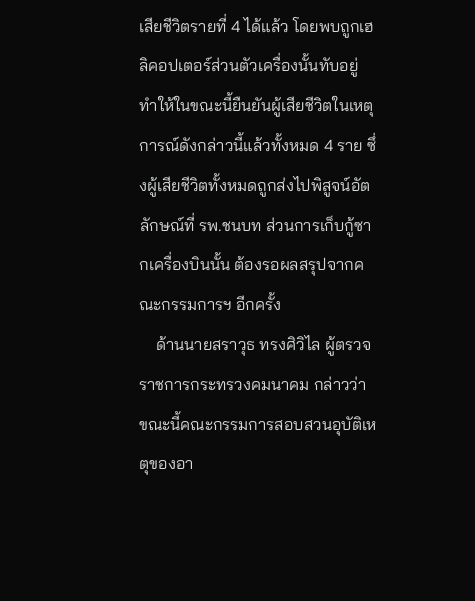เสียชีวิตรายที่ 4 ได้แล้ว โดยพบถูกเฮลิคอปเตอร์ส่วนตัวเครื่องนั้นทับอยู่ ทำให้ในขณะนี้ยืนยันผู้เสียชีวิตในเหตุการณ์ดังกล่าวนี้แล้วทั้งหมด 4 ราย ซึ่งผู้เสียชีวิตทั้งหมดถูกส่งไปพิสูจน์อัตลักษณ์ที่ รพ.ชนบท ส่วนการเก็บกู้ซากเครื่องบินนั้น ต้องรอผลสรุปจากคณะกรรมการฯ อีกครั้ง
    ด้านนายสราวุธ ทรงศิวิไล ผู้ตรวจราชการกระทรวงคมนาคม กล่าวว่า ขณะนี้คณะกรรมการสอบสวนอุบัติเหตุของอา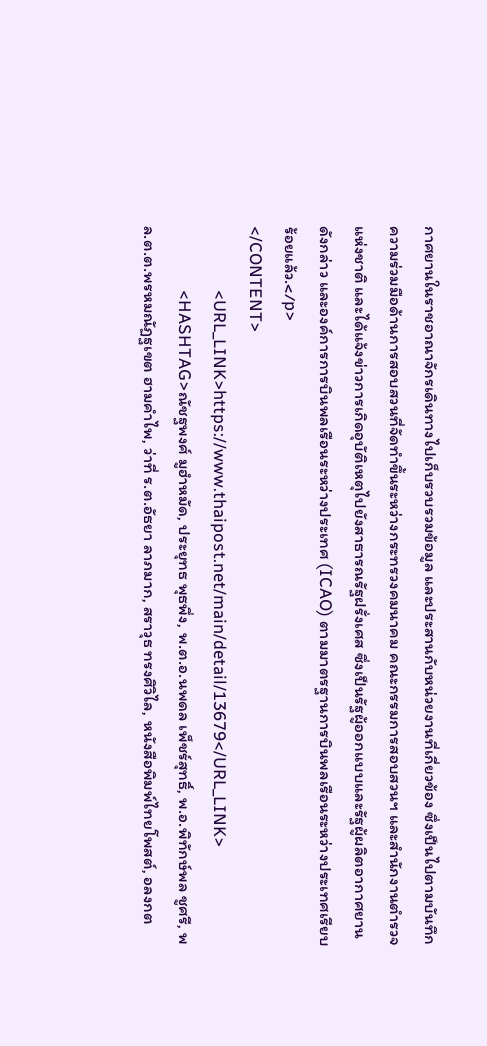กาศยานในราชอาณาจักรเดินทางไปเก็บรวบรวมข้อมูล และประสานกับหน่วยงานที่เกี่ยวข้อง ซึ่งเป็นไปตามบันทึกความร่วมมือด้านการสอบสวนที่จัดทำขึ้นระหว่างกระทรวงคมนาคม คณะกรรมการสอบสวนฯ และสำนักงานตำรวจแห่งชาติ และได้แจ้งข่าวการเกิดอุบัติเหตุไปยังสาธารณรัฐฝรั่งเศส ซึ่งเป็นรัฐผู้ออกแบบและรัฐผู้ผลิตอากาศยานดังกล่าว และองค์การการบินพลเรือนระหว่างประเทศ (ICAO) ตามมาตรฐานการบินพลเรือนระหว่างประเทศเรียบร้อยแล้ว.</p>
</CONTENT>
                <URL_LINK>https://www.thaipost.net/main/detail/13679</URL_LINK>
                <HASHTAG>ณัชฐพงศ์ มูฮำหมัด, ประยุทธ พุธพึ่ง, พ.ต.อ.นพดล เพ็ชร์สุทธิ์, พ.อ.พิทักษ์พล ชูศรี, พล.ต.ต.พรหมณัฏฐเขต ฮามคำไพ, ว่าที่ ร.ต.อัธยา ลาภมาก, สราวุธ ทรงศิวิไล, หนังสือพิมพ์ไทยโพสต์, อลงกต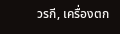วรกี, เครื่องตก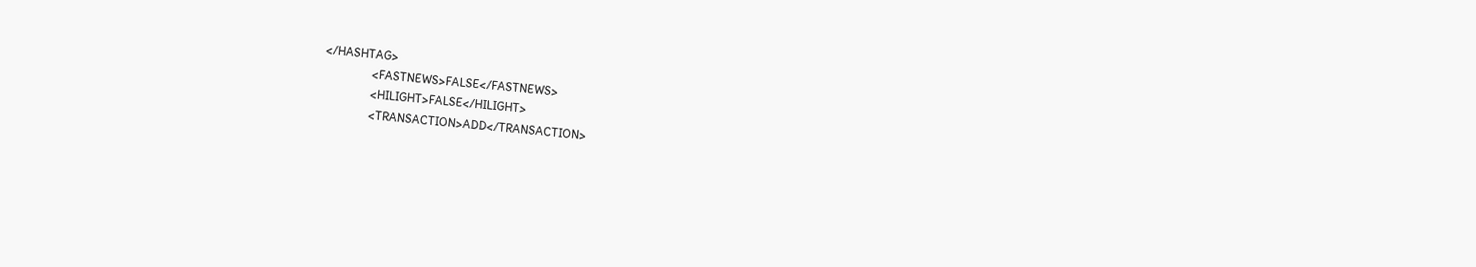</HASHTAG>
                <FASTNEWS>FALSE</FASTNEWS>
                <HILIGHT>FALSE</HILIGHT>
                <TRANSACTION>ADD</TRANSACTION>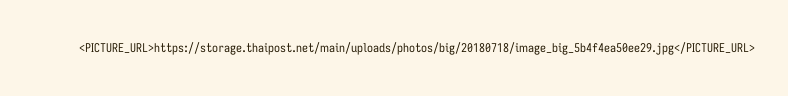<PICTURE_URL>https://storage.thaipost.net/main/uploads/photos/big/20180718/image_big_5b4f4ea50ee29.jpg</PICTURE_URL>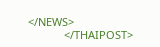</NEWS>
            </THAIPOST>